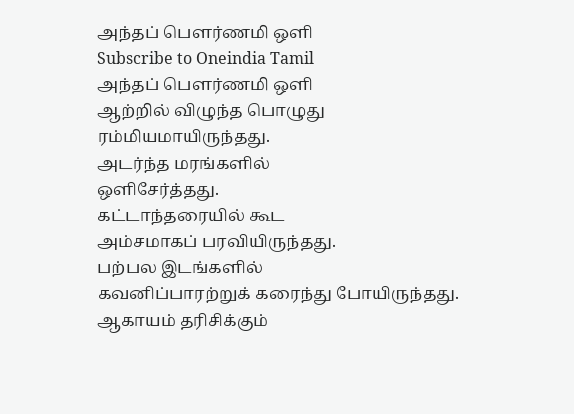அந்தப் பெளர்ணமி ஒளி
Subscribe to Oneindia Tamil
அந்தப் பெளர்ணமி ஒளி
ஆற்றில் விழுந்த பொழுது
ரம்மியமாயிருந்தது.
அடர்ந்த மரங்களில்
ஒளிசேர்த்தது.
கட்டாந்தரையில் கூட
அம்சமாகப் பரவியிருந்தது.
பற்பல இடங்களில்
கவனிப்பாரற்றுக் கரைந்து போயிருந்தது.
ஆகாயம் தரிசிக்கும்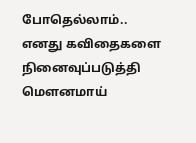போதெல்லாம்..
எனது கவிதைகளை நினைவுப்படுத்தி
மெளனமாய்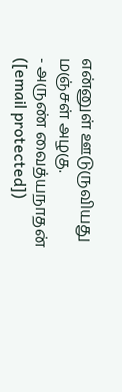என்னுள் ஊடுருவியது
மஞ்சள் அழகு.
- அருண் வைத்யநாதன்
([email protected])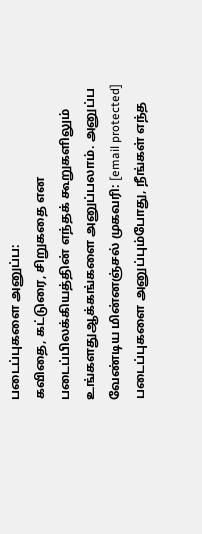படைப்புகளை அனுப்ப:
கவிதை, கட்டுரை, சிறுகதை என படைப்பிலக்கியத்தின் எந்தக் கூறுகளிலும் உங்களதுஆக்கங்களை அனுப்பலாம். அனுப்ப வேண்டிய மின்னஞ்சல் முகவரி: [email protected]
படைப்புகளை அனுப்பும்போது, நீங்கள் எந்த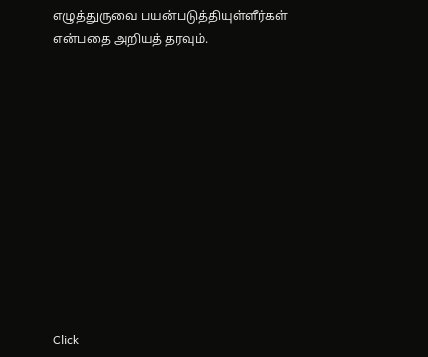எழுத்துருவை பயன்படுத்தியுள்ளீர்கள் என்பதை அறியத் தரவும்.












Click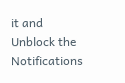it and Unblock the Notifications